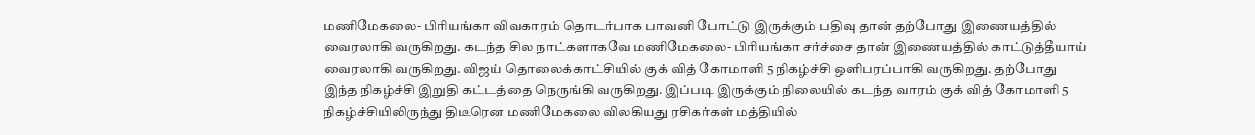மணிமேகலை- பிரியங்கா விவகாரம் தொடர்பாக பாவனி போட்டு இருக்கும் பதிவு தான் தற்போது இணையத்தில் வைரலாகி வருகிறது. கடந்த சில நாட்களாகவே மணிமேகலை- பிரியங்கா சர்ச்சை தான் இணையத்தில் காட்டுத்தீயாய் வைரலாகி வருகிறது. விஜய் தொலைக்காட்சியில் குக் வித் கோமாளி 5 நிகழ்ச்சி ஒளிபரப்பாகி வருகிறது. தற்போது இந்த நிகழ்ச்சி இறுதி கட்டத்தை நெருங்கி வருகிறது. இப்படி இருக்கும் நிலையில் கடந்த வாரம் குக் வித் கோமாளி 5 நிகழ்ச்சியிலிருந்து திடீரென மணிமேகலை விலகியது ரசிகர்கள் மத்தியில்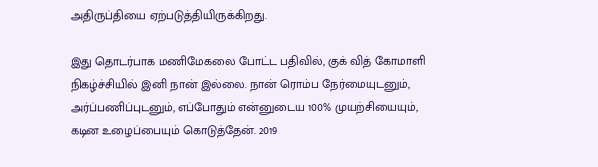அதிருப்தியை ஏற்படுத்தியிருக்கிறது.

இது தொடர்பாக மணிமேகலை போட்ட பதிவில், குக் வித் கோமாளி நிகழ்ச்சியில் இனி நான் இல்லை. நான் ரொம்ப நேர்மையுடனும், அர்ப்பணிப்புடனும், எப்போதும் என்னுடைய 100% முயற்சியையும், கடின உழைப்பையும் கொடுத்தேன். 2019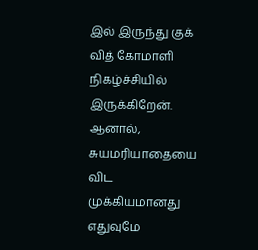இல் இருந்து குக் வித் கோமாளி நிகழ்ச்சியில் இருக்கிறேன். ஆனால், சுயமரியாதையை விட முக்கியமானது எதுவுமே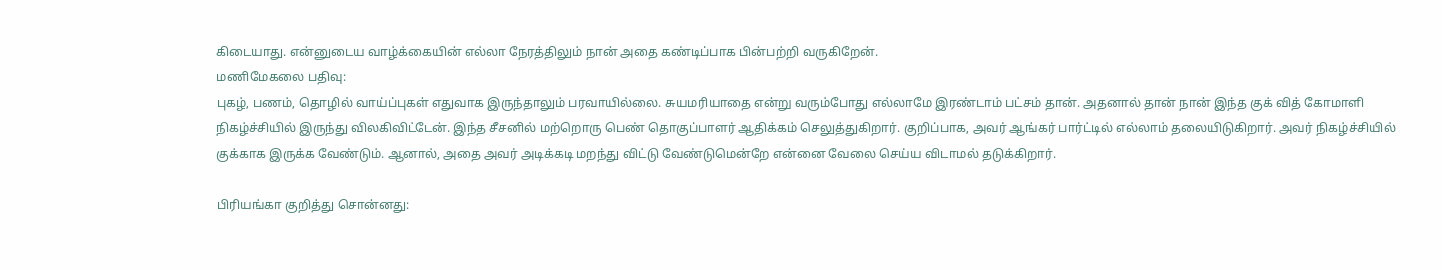கிடையாது. என்னுடைய வாழ்க்கையின் எல்லா நேரத்திலும் நான் அதை கண்டிப்பாக பின்பற்றி வருகிறேன்.
மணிமேகலை பதிவு:
புகழ், பணம், தொழில் வாய்ப்புகள் எதுவாக இருந்தாலும் பரவாயில்லை. சுயமரியாதை என்று வரும்போது எல்லாமே இரண்டாம் பட்சம் தான். அதனால் தான் நான் இந்த குக் வித் கோமாளி நிகழ்ச்சியில் இருந்து விலகிவிட்டேன். இந்த சீசனில் மற்றொரு பெண் தொகுப்பாளர் ஆதிக்கம் செலுத்துகிறார். குறிப்பாக, அவர் ஆங்கர் பார்ட்டில் எல்லாம் தலையிடுகிறார். அவர் நிகழ்ச்சியில் குக்காக இருக்க வேண்டும். ஆனால், அதை அவர் அடிக்கடி மறந்து விட்டு வேண்டுமென்றே என்னை வேலை செய்ய விடாமல் தடுக்கிறார்.

பிரியங்கா குறித்து சொன்னது: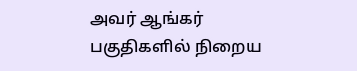அவர் ஆங்கர் பகுதிகளில் நிறைய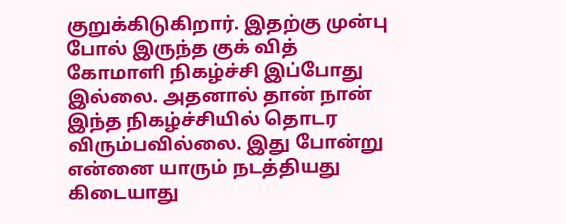குறுக்கிடுகிறார். இதற்கு முன்பு போல் இருந்த குக் வித் கோமாளி நிகழ்ச்சி இப்போது இல்லை. அதனால் தான் நான் இந்த நிகழ்ச்சியில் தொடர விரும்பவில்லை. இது போன்று என்னை யாரும் நடத்தியது கிடையாது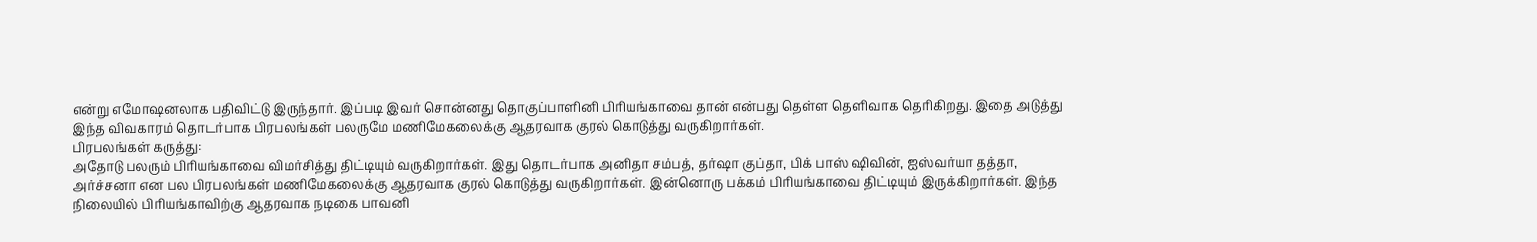என்று எமோஷனலாக பதிவிட்டு இருந்தார். இப்படி இவர் சொன்னது தொகுப்பாளினி பிரியங்காவை தான் என்பது தெள்ள தெளிவாக தெரிகிறது. இதை அடுத்து இந்த விவகாரம் தொடர்பாக பிரபலங்கள் பலருமே மணிமேகலைக்கு ஆதரவாக குரல் கொடுத்து வருகிறார்கள்.
பிரபலங்கள் கருத்து:
அதோடு பலரும் பிரியங்காவை விமர்சித்து திட்டியும் வருகிறார்கள். இது தொடர்பாக அனிதா சம்பத், தர்ஷா குப்தா, பிக் பாஸ் ஷிவின், ஐஸ்வர்யா தத்தா, அர்ச்சனா என பல பிரபலங்கள் மணிமேகலைக்கு ஆதரவாக குரல் கொடுத்து வருகிறார்கள். இன்னொரு பக்கம் பிரியங்காவை திட்டியும் இருக்கிறார்கள். இந்த நிலையில் பிரியங்காவிற்கு ஆதரவாக நடிகை பாவனி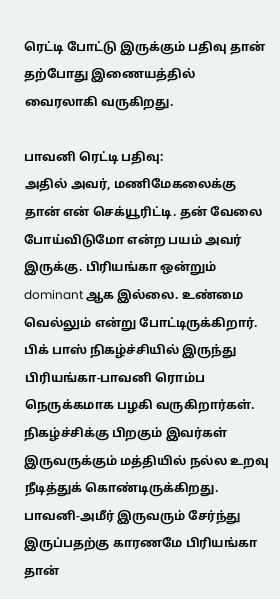ரெட்டி போட்டு இருக்கும் பதிவு தான் தற்போது இணையத்தில் வைரலாகி வருகிறது.

பாவனி ரெட்டி பதிவு:
அதில் அவர், மணிமேகலைக்கு தான் என் செக்யூரிட்டி. தன் வேலை போய்விடுமோ என்ற பயம் அவர் இருக்கு. பிரியங்கா ஒன்றும் dominant ஆக இல்லை. உண்மை வெல்லும் என்று போட்டிருக்கிறார். பிக் பாஸ் நிகழ்ச்சியில் இருந்து பிரியங்கா-பாவனி ரொம்ப நெருக்கமாக பழகி வருகிறார்கள். நிகழ்ச்சிக்கு பிறகும் இவர்கள் இருவருக்கும் மத்தியில் நல்ல உறவு நீடித்துக் கொண்டிருக்கிறது. பாவனி-அமீர் இருவரும் சேர்ந்து இருப்பதற்கு காரணமே பிரியங்கா தான்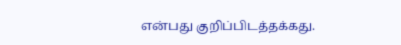என்பது குறிப்பிடத்தக்கது.